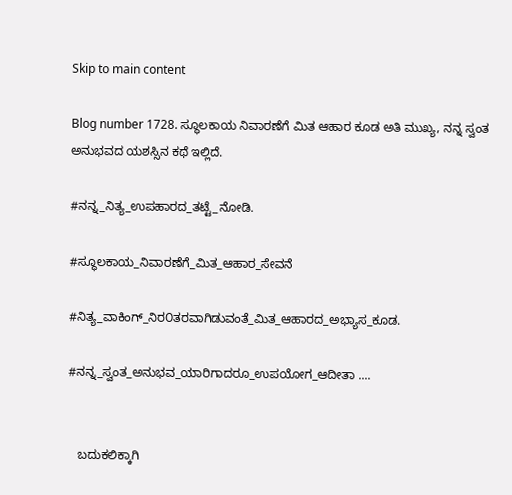Skip to main content

Blog number 1728. ಸ್ಥೂಲಕಾಯ ನಿವಾರಣೆಗೆ ಮಿತ ಆಹಾರ ಕೂಡ ಅತಿ ಮುಖ್ಯ, ನನ್ನ ಸ್ವಂತ ಅನುಭವದ ಯಶಸ್ಸಿನ ಕಥೆ ಇಲ್ಲಿದೆ.

#ನನ್ನ_ನಿತ್ಯ_ಉಪಹಾರದ_ತಟ್ಟೆ_ನೋಡಿ.

#ಸ್ಥೂಲಕಾಯ_ನಿವಾರಣೆಗೆ_ಮಿತ_ಆಹಾರ_ಸೇವನೆ

#ನಿತ್ಯ_ವಾಕಿಂಗ್_ನಿರ೦ತರವಾಗಿಡುವಂತೆ_ಮಿತ_ಆಹಾರದ_ಅಭ್ಯಾಸ_ಕೂಡ.

#ನನ್ನ_ಸ್ವಂತ_ಅನುಭವ_ಯಾರಿಗಾದರೂ_ಉಪಯೋಗ_ಆದೀತಾ ....


   ಬದುಕಲಿಕ್ಕಾಗಿ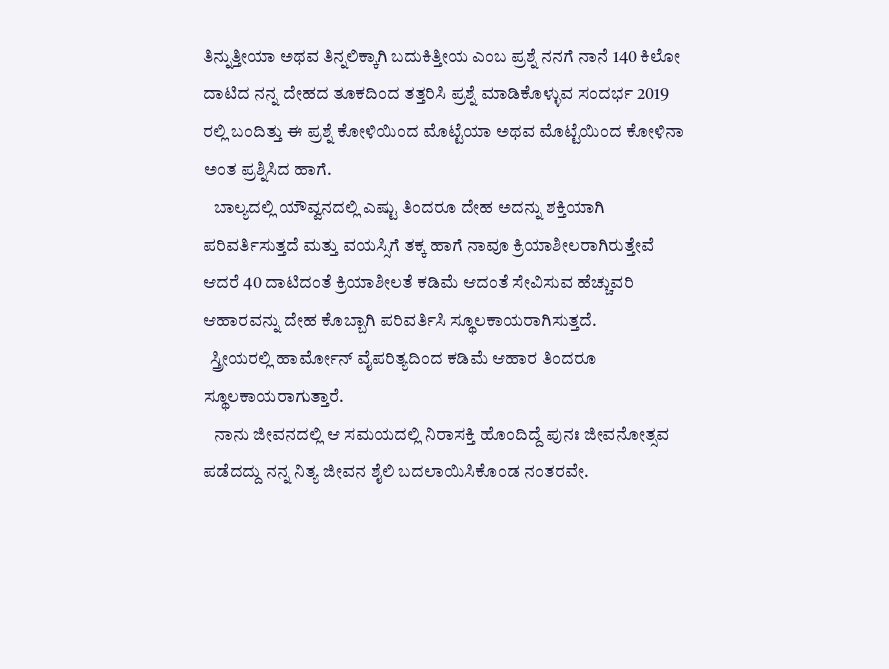ತಿನ್ನುತ್ತೀಯಾ ಅಥವ ತಿನ್ನಲಿಕ್ಕಾಗಿ ಬದುಕಿತ್ತೀಯ ಎಂಬ ಪ್ರಶ್ನೆ ನನಗೆ ನಾನೆ 140 ಕಿಲೋ ದಾಟಿದ ನನ್ನ ದೇಹದ ತೂಕದಿಂದ ತತ್ತರಿಸಿ ಪ್ರಶ್ನೆ ಮಾಡಿಕೊಳ್ಳುವ ಸಂದರ್ಭ 2019 ರಲ್ಲಿ ಬಂದಿತ್ತು ಈ ಪ್ರಶ್ನೆ ಕೋಳಿಯಿಂದ ಮೊಟ್ಟೆಯಾ ಅಥವ ಮೊಟ್ಟೆಯಿಂದ ಕೋಳಿನಾ ಅಂತ ಪ್ರಶ್ನಿಸಿದ ಹಾಗೆ.
   ಬಾಲ್ಯದಲ್ಲಿ ಯೌವ್ವನದಲ್ಲಿ ಎಷ್ಟು ತಿಂದರೂ ದೇಹ ಅದನ್ನು ಶಕ್ತಿಯಾಗಿ ಪರಿವರ್ತಿಸುತ್ತದೆ ಮತ್ತು ವಯಸ್ಸಿಗೆ ತಕ್ಕ ಹಾಗೆ ನಾವೂ ಕ್ರಿಯಾಶೀಲರಾಗಿರುತ್ತೇವೆ ಆದರೆ 40 ದಾಟಿದಂತೆ ಕ್ರಿಯಾಶೀಲತೆ ಕಡಿಮೆ ಆದಂತೆ ಸೇವಿಸುವ ಹೆಚ್ಚುವರಿ ಆಹಾರವನ್ನು ದೇಹ ಕೊಬ್ಬಾಗಿ ಪರಿವರ್ತಿಸಿ ಸ್ಥೂಲಕಾಯರಾಗಿಸುತ್ತದೆ.
  ಸ್ತ್ರೀಯರಲ್ಲಿ ಹಾರ್ಮೋನ್ ವೈಪರಿತ್ಯದಿಂದ ಕಡಿಮೆ ಆಹಾರ ತಿಂದರೂ ಸ್ಥೂಲಕಾಯರಾಗುತ್ತಾರೆ.
   ನಾನು ಜೀವನದಲ್ಲಿ ಆ ಸಮಯದಲ್ಲಿ ನಿರಾಸಕ್ತಿ ಹೊಂದಿದ್ದೆ ಪುನಃ ಜೀವನೋತ್ಸವ ಪಡೆದದ್ದು ನನ್ನ ನಿತ್ಯ ಜೀವನ ಶೈಲಿ ಬದಲಾಯಿಸಿಕೊಂಡ ನಂತರವೇ.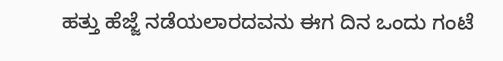ಹತ್ತು ಹೆಜ್ಜೆ ನಡೆಯಲಾರದವನು ಈಗ ದಿನ ಒಂದು ಗಂಟೆ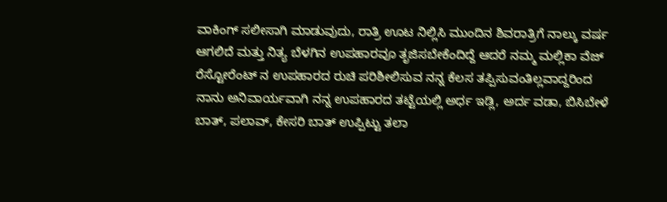ವಾಕಿಂಗ್ ಸಲೀಸಾಗಿ ಮಾಡುವುದು, ರಾತ್ರಿ ಊಟ ನಿಲ್ಲಿಸಿ ಮುಂದಿನ ಶಿವರಾತ್ರಿಗೆ ನಾಲ್ಕು ವರ್ಷ ಆಗಲಿದೆ ಮತ್ತು ನಿತ್ಯ ಬೆಳಗಿನ ಉಪಹಾರವೂ ತೃಜಿಸಬೇಕೆಂದಿದ್ದೆ ಆದರೆ ನಮ್ಮ ಮಲ್ಲಿಕಾ ವೆಜ್ ರೆಸ್ಟೋರೆಂಟ್ ನ ಉಪಹಾರದ ರುಚಿ ಪರಿಶೀಲಿಸುವ ನನ್ನ ಕೆಲಸ ತಪ್ಪಿಸುವಂತಿಲ್ಲವಾದ್ದರಿಂದ ನಾನು ಅನಿವಾರ್ಯವಾಗಿ ನನ್ನ ಉಪಹಾರದ ತಟ್ಟೆಯಲ್ಲಿ ಅರ್ಧ ಇಡ್ಲಿ, ಅರ್ದ ವಡಾ, ಬಿಸಿಬೇಳೆ ಬಾತ್, ಪಲಾವ್, ಕೇಸರಿ ಬಾತ್ ಉಪ್ಪಿಟ್ಟು ತಲಾ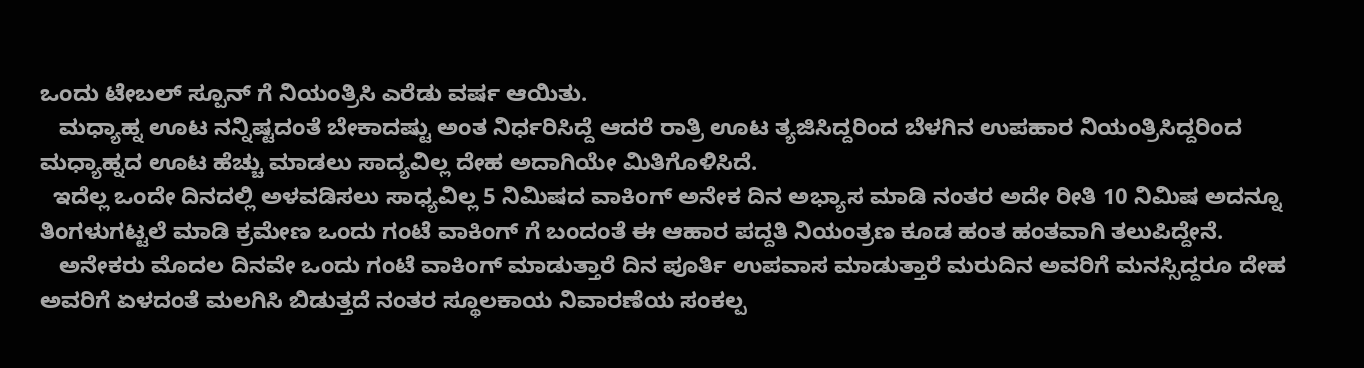ಒಂದು ಟೇಬಲ್ ಸ್ಪೂನ್ ಗೆ ನಿಯಂತ್ರಿಸಿ ಎರೆಡು ವರ್ಷ ಆಯಿತು.
   ಮಧ್ಯಾಹ್ನ ಊಟ ನನ್ನಿಷ್ಟದಂತೆ ಬೇಕಾದಷ್ಟು ಅಂತ ನಿರ್ಧರಿಸಿದ್ದೆ ಆದರೆ ರಾತ್ರಿ ಊಟ ತ್ಯಜಿಸಿದ್ದರಿಂದ ಬೆಳಗಿನ ಉಪಹಾರ ನಿಯಂತ್ರಿಸಿದ್ದರಿಂದ ಮಧ್ಯಾಹ್ನದ ಊಟ ಹೆಚ್ಚು ಮಾಡಲು ಸಾದ್ಯವಿಲ್ಲ ದೇಹ ಅದಾಗಿಯೇ ಮಿತಿಗೊಳಿಸಿದೆ.
  ಇದೆಲ್ಲ ಒಂದೇ ದಿನದಲ್ಲಿ ಅಳವಡಿಸಲು ಸಾಧ್ಯವಿಲ್ಲ 5 ನಿಮಿಷದ ವಾಕಿಂಗ್ ಅನೇಕ ದಿನ ಅಭ್ಯಾಸ ಮಾಡಿ ನಂತರ ಅದೇ ರೀತಿ 10 ನಿಮಿಷ ಅದನ್ನೂ ತಿಂಗಳುಗಟ್ಟಲೆ ಮಾಡಿ ಕ್ರಮೇಣ ಒಂದು ಗಂಟೆ ವಾಕಿಂಗ್ ಗೆ ಬಂದಂತೆ ಈ ಆಹಾರ ಪದ್ದತಿ ನಿಯಂತ್ರಣ ಕೂಡ ಹಂತ ಹಂತವಾಗಿ ತಲುಪಿದ್ದೇನೆ.
   ಅನೇಕರು ಮೊದಲ ದಿನವೇ ಒಂದು ಗಂಟೆ ವಾಕಿಂಗ್ ಮಾಡುತ್ತಾರೆ ದಿನ ಪೂರ್ತಿ ಉಪವಾಸ ಮಾಡುತ್ತಾರೆ ಮರುದಿನ ಅವರಿಗೆ ಮನಸ್ಸಿದ್ದರೂ ದೇಹ ಅವರಿಗೆ ಏಳದಂತೆ ಮಲಗಿಸಿ ಬಿಡುತ್ತದೆ ನಂತರ ಸ್ಥೂಲಕಾಯ ನಿವಾರಣೆಯ ಸಂಕಲ್ಪ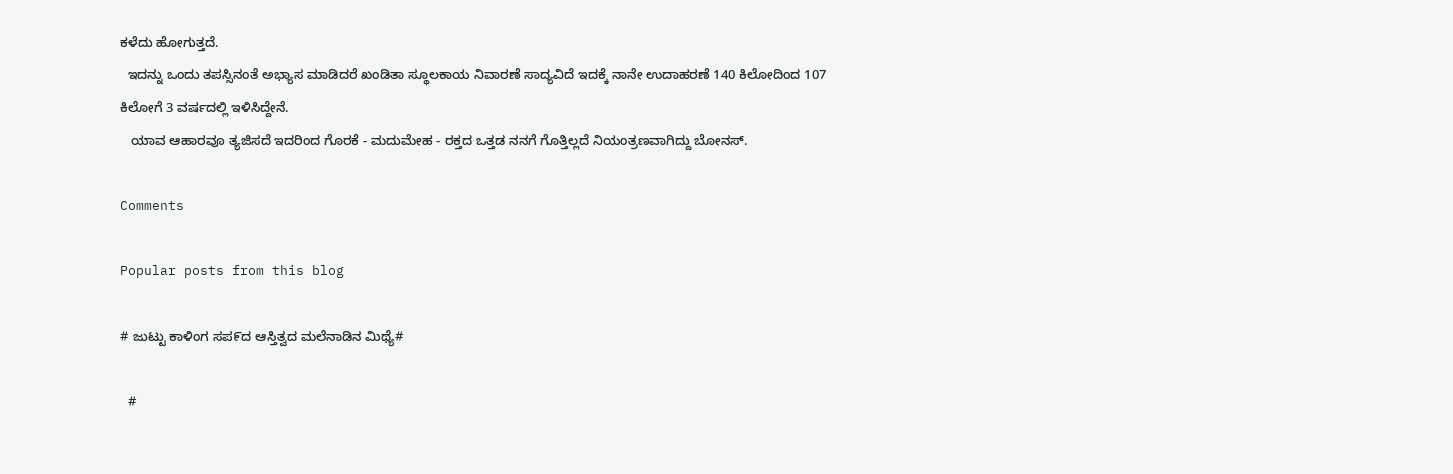ಕಳೆದು ಹೋಗುತ್ತದೆ.
  ಇದನ್ನು ಒಂದು ತಪಸ್ಸಿನಂತೆ ಅಭ್ಯಾಸ ಮಾಡಿದರೆ ಖಂಡಿತಾ ಸ್ಥೂಲಕಾಯ ನಿವಾರಣೆ ಸಾದ್ಯವಿದೆ ಇದಕ್ಕೆ ನಾನೇ ಉದಾಹರಣೆ 140 ಕಿಲೋದಿಂದ 107 ಕಿಲೋಗೆ 3 ವರ್ಷದಲ್ಲಿ ಇಳಿಸಿದ್ದೇನೆ.
   ಯಾವ ಆಹಾರವೂ ತ್ಯಜಿಸದೆ ಇದರಿಂದ ಗೊರಕೆ - ಮದುಮೇಹ - ರಕ್ತದ ಒತ್ತಡ ನನಗೆ ಗೊತ್ತಿಲ್ಲದೆ ನಿಯಂತ್ರಣವಾಗಿದ್ದು ಬೋನಸ್.

Comments

Popular posts from this blog

# ಜುಟ್ಟು ಕಾಳಿಂಗ ಸಪ೯ದ ಆಸ್ತಿತ್ವದ ಮಲೆನಾಡಿನ ಮಿಥ್ಯೆ#

  #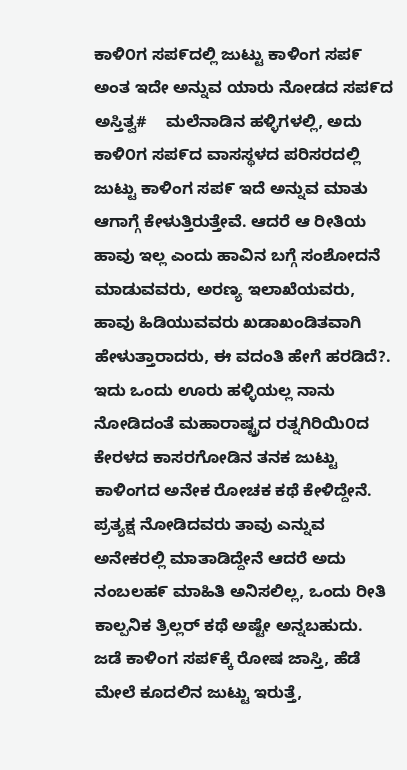ಕಾಳಿ೦ಗ ಸಪ೯ದಲ್ಲಿ ಜುಟ್ಟು ಕಾಳಿಂಗ ಸಪ೯ ಅಂತ ಇದೇ ಅನ್ನುವ ಯಾರು ನೋಡದ ಸಪ೯ದ ಅಸ್ತಿತ್ವ#    ಮಲೆನಾಡಿನ ಹಳ್ಳಿಗಳಲ್ಲಿ, ಅದು ಕಾಳಿ೦ಗ ಸಪ೯ದ ವಾಸಸ್ಥಳದ ಪರಿಸರದಲ್ಲಿ ಜುಟ್ಟು ಕಾಳಿಂಗ ಸಪ೯ ಇದೆ ಅನ್ನುವ ಮಾತು ಆಗಾಗ್ಗೆ ಕೇಳುತ್ತಿರುತ್ತೇವೆ. ಆದರೆ ಆ ರೀತಿಯ ಹಾವು ಇಲ್ಲ ಎಂದು ಹಾವಿನ ಬಗ್ಗೆ ಸಂಶೋದನೆ ಮಾಡುವವರು, ಅರಣ್ಯ ಇಲಾಖೆಯವರು, ಹಾವು ಹಿಡಿಯುವವರು ಖಡಾಖಂಡಿತವಾಗಿ ಹೇಳುತ್ತಾರಾದರು, ಈ ವದಂತಿ ಹೇಗೆ ಹರಡಿದೆ?.    ಇದು ಒಂದು ಊರು ಹಳ್ಳಿಯಲ್ಲ ನಾನು ನೋಡಿದಂತೆ ಮಹಾರಾಷ್ಟ್ರದ ರತ್ನಗಿರಿಯಿ೦ದ ಕೇರಳದ ಕಾಸರಗೋಡಿನ ತನಕ ಜುಟ್ಟು ಕಾಳಿಂಗದ ಅನೇಕ ರೋಚಕ ಕಥೆ ಕೇಳಿದ್ದೇನೆ.   ಪ್ರತ್ಯಕ್ಷ ನೋಡಿದವರು ತಾವು ಎನ್ನುವ ಅನೇಕರಲ್ಲಿ ಮಾತಾಡಿದ್ದೇನೆ ಆದರೆ ಅದು ನಂಬಲಹ೯ ಮಾಹಿತಿ ಅನಿಸಲಿಲ್ಲ, ಒಂದು ರೀತಿ ಕಾಲ್ಪನಿಕ ತ್ರಿಲ್ಲರ್ ಕಥೆ ಅಷ್ಟೇ ಅನ್ನಬಹುದು.    ಜಡೆ ಕಾಳಿಂಗ ಸಪ೯ಕ್ಕೆ ರೋಷ ಜಾಸ್ತಿ, ಹೆಡೆ ಮೇಲೆ ಕೂದಲಿನ ಜುಟ್ಟು ಇರುತ್ತೆ,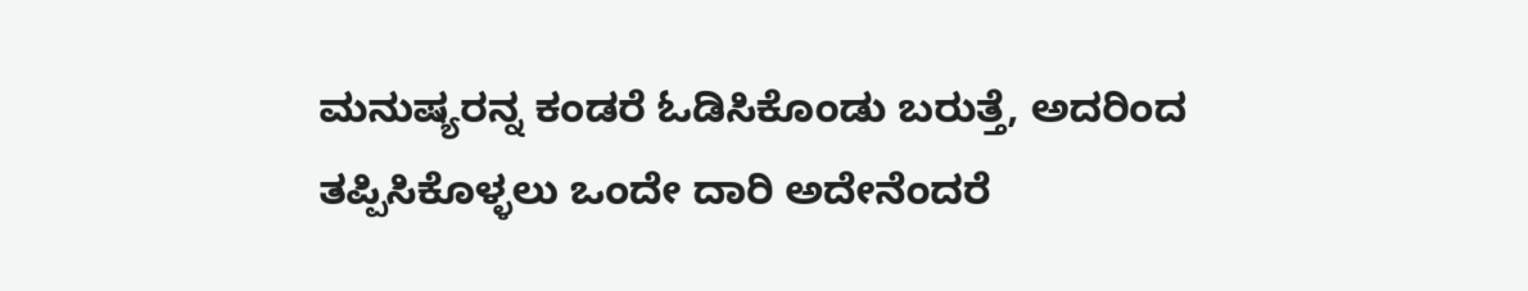ಮನುಷ್ಯರನ್ನ ಕಂಡರೆ ಓಡಿಸಿಕೊಂಡು ಬರುತ್ತೆ, ಅದರಿಂದ ತಪ್ಪಿಸಿಕೊಳ್ಳಲು ಒಂದೇ ದಾರಿ ಅದೇನೆಂದರೆ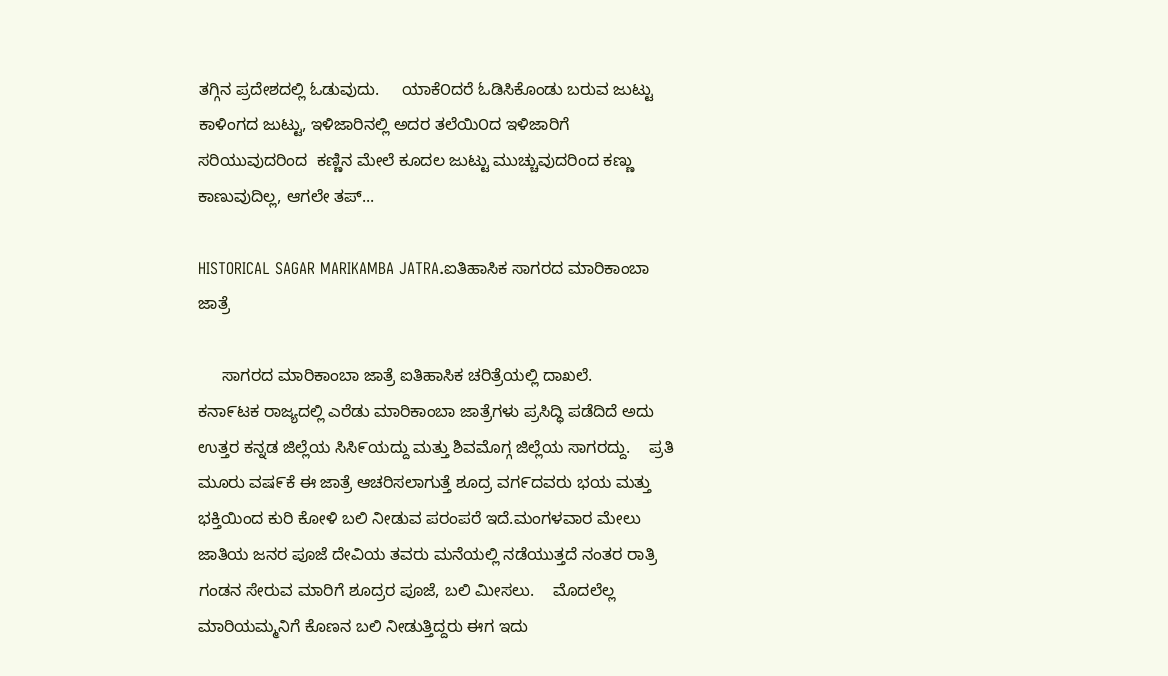ತಗ್ಗಿನ ಪ್ರದೇಶದಲ್ಲಿ ಓಡುವುದು.     ಯಾಕೆ೦ದರೆ ಓಡಿಸಿಕೊಂಡು ಬರುವ ಜುಟ್ಟು ಕಾಳಿಂಗದ ಜುಟ್ಟು, ಇಳಿಜಾರಿನಲ್ಲಿ ಅದರ ತಲೆಯಿ೦ದ ಇಳಿಜಾರಿಗೆ ಸರಿಯುವುದರಿಂದ  ಕಣ್ಣಿನ ಮೇಲೆ ಕೂದಲ ಜುಟ್ಟು ಮುಚ್ಚುವುದರಿಂದ ಕಣ್ಣು ಕಾಣುವುದಿಲ್ಲ, ಆಗಲೇ ತಪ್...

HISTORICAL SAGAR MARIKAMBA JATRA.ಐತಿಹಾಸಿಕ ಸಾಗರದ ಮಾರಿಕಾಂಬಾ ಜಾತ್ರೆ

     ಸಾಗರದ ಮಾರಿಕಾಂಬಾ ಜಾತ್ರೆ ಐತಿಹಾಸಿಕ ಚರಿತ್ರೆಯಲ್ಲಿ ದಾಖಲೆ.        ಕನಾ೯ಟಕ ರಾಜ್ಯದಲ್ಲಿ ಎರೆಡು ಮಾರಿಕಾಂಬಾ ಜಾತ್ರೆಗಳು ಪ್ರಸಿದ್ಧಿ ಪಡೆದಿದೆ ಅದು ಉತ್ತರ ಕನ್ನಡ ಜಿಲ್ಲೆಯ ಸಿಸಿ೯ಯದ್ದು ಮತ್ತು ಶಿವಮೊಗ್ಗ ಜಿಲ್ಲೆಯ ಸಾಗರದ್ದು.    ಪ್ರತಿ ಮೂರು ವಷ೯ಕೆ ಈ ಜಾತ್ರೆ ಆಚರಿಸಲಾಗುತ್ತೆ ಶೂದ್ರ ವಗ೯ದವರು ಭಯ ಮತ್ತು ಭಕ್ತಿಯಿಂದ ಕುರಿ ಕೋಳಿ ಬಲಿ ನೀಡುವ ಪರಂಪರೆ ಇದೆ.ಮಂಗಳವಾರ ಮೇಲು ಜಾತಿಯ ಜನರ ಪೂಜೆ ದೇವಿಯ ತವರು ಮನೆಯಲ್ಲಿ ನಡೆಯುತ್ತದೆ ನಂತರ ರಾತ್ರಿ ಗಂಡನ ಸೇರುವ ಮಾರಿಗೆ ಶೂದ್ರರ ಪೂಜೆ, ಬಲಿ ಮೀಸಲು.    ಮೊದಲೆಲ್ಲ ಮಾರಿಯಮ್ಮನಿಗೆ ಕೊಣನ ಬಲಿ ನೀಡುತ್ತಿದ್ದರು ಈಗ ಇದು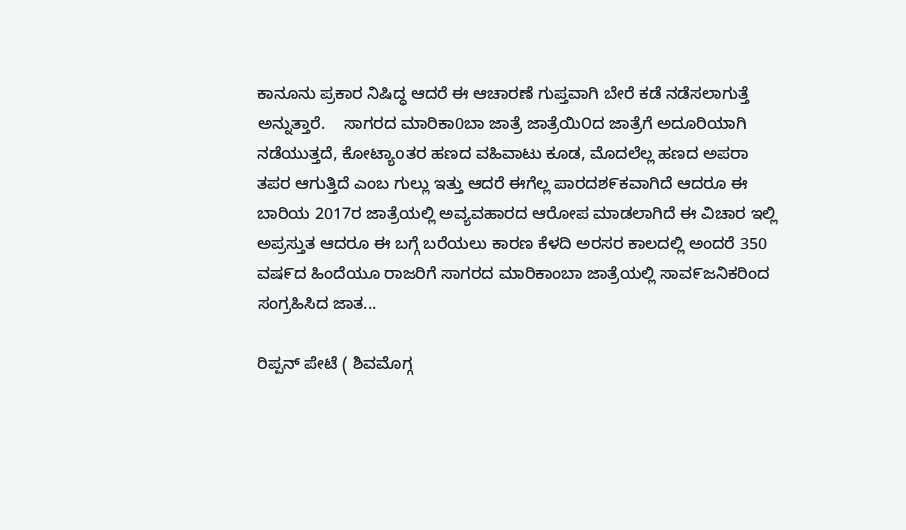ಕಾನೂನು ಪ್ರಕಾರ ನಿಷಿದ್ಧ ಆದರೆ ಈ ಆಚಾರಣೆ ಗುಪ್ತವಾಗಿ ಬೇರೆ ಕಡೆ ನಡೆಸಲಾಗುತ್ತೆ ಅನ್ನುತ್ತಾರೆ.    ಸಾಗರದ ಮಾರಿಕಾ0ಬಾ ಜಾತ್ರೆ ಜಾತ್ರೆಯಿ೦ದ ಜಾತ್ರೆಗೆ ಅದೂರಿಯಾಗಿ ನಡೆಯುತ್ತದೆ, ಕೋಟ್ಯಾoತರ ಹಣದ ವಹಿವಾಟು ಕೂಡ, ಮೊದಲೆಲ್ಲ ಹಣದ ಅಪರಾ ತಪರ ಆಗುತ್ತಿದೆ ಎಂಬ ಗುಲ್ಲು ಇತ್ತು ಆದರೆ ಈಗೆಲ್ಲ ಪಾರದಶ೯ಕವಾಗಿದೆ ಆದರೂ ಈ ಬಾರಿಯ 2017ರ ಜಾತ್ರೆಯಲ್ಲಿ ಅವ್ಯವಹಾರದ ಆರೋಪ ಮಾಡಲಾಗಿದೆ ಈ ವಿಚಾರ ಇಲ್ಲಿ ಅಪ್ರಸ್ತುತ ಆದರೂ ಈ ಬಗ್ಗೆ ಬರೆಯಲು ಕಾರಣ ಕೆಳದಿ ಅರಸರ ಕಾಲದಲ್ಲಿ ಅಂದರೆ 350 ವಷ೯ದ ಹಿಂದೆಯೂ ರಾಜರಿಗೆ ಸಾಗರದ ಮಾರಿಕಾಂಬಾ ಜಾತ್ರೆಯಲ್ಲಿ ಸಾವ೯ಜನಿಕರಿಂದ ಸಂಗ್ರಹಿಸಿದ ಜಾತ...

ರಿಪ್ಪನ್ ಪೇಟೆ ( ಶಿವಮೊಗ್ಗ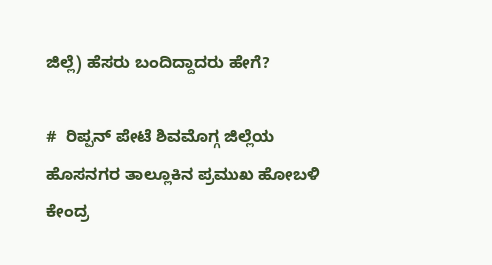ಜಿಲ್ಲೆ) ಹೆಸರು ಬಂದಿದ್ದಾದರು ಹೇಗೆ?

#  ರಿಪ್ಪನ್ ಪೇಟೆ ಶಿವಮೊಗ್ಗ ಜಿಲ್ಲೆಯ ಹೊಸನಗರ ತಾಲ್ಲೂಕಿನ ಪ್ರಮುಖ ಹೋಬಳಿ ಕೇಂದ್ರ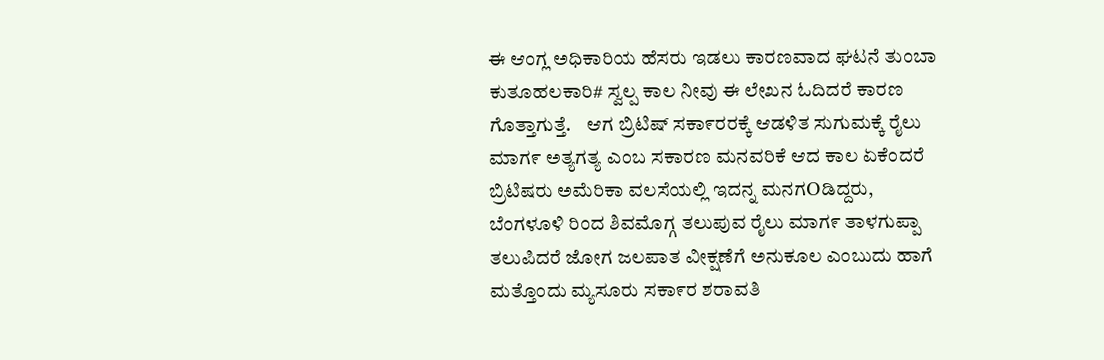ಈ ಆಂಗ್ಲ ಅಧಿಕಾರಿಯ ಹೆಸರು ಇಡಲು ಕಾರಣವಾದ ಘಟನೆ ತುಂಬಾ ಕುತೂಹಲಕಾರಿ# ಸ್ವಲ್ಪ ಕಾಲ ನೀವು ಈ ಲೇಖನ ಓದಿದರೆ ಕಾರಣ ಗೊತ್ತಾಗುತ್ತೆ.    ಆಗ ಬ್ರಿಟಿಷ್ ಸಕಾ೯ರರಕ್ಕೆ ಆಡಳಿತ ಸುಗುಮಕ್ಕೆ ರೈಲು ಮಾಗ೯ ಅತ್ಯಗತ್ಯ ಎಂಬ ಸಕಾರಣ ಮನವರಿಕೆ ಆದ ಕಾಲ ಏಕೆಂದರೆ ಬ್ರಿಟಿಷರು ಅಮೆರಿಕಾ ವಲಸೆಯಲ್ಲಿ ಇದನ್ನ ಮನಗOಡಿದ್ದರು, ಬೆಂಗಳೂಳಿ ರಿಂದ ಶಿವಮೊಗ್ಗ ತಲುಪುವ ರೈಲು ಮಾಗ೯ ತಾಳಗುಪ್ಪಾ ತಲುಪಿದರೆ ಜೋಗ ಜಲಪಾತ ವೀಕ್ಷಣೆಗೆ ಅನುಕೂಲ ಎಂಬುದು ಹಾಗೆ ಮತ್ತೊಂದು ಮ್ಯಸೂರು ಸಕಾ೯ರ ಶರಾವತಿ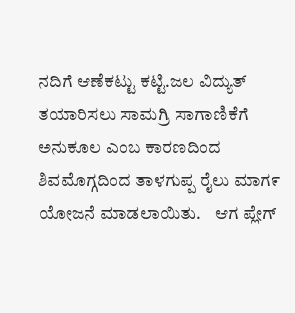ನದಿಗೆ ಆಣೆಕಟ್ಟು ಕಟ್ಟಿ.ಜಲ ವಿದ್ಯುತ್ ತಯಾರಿಸಲು ಸಾಮಗ್ರಿ ಸಾಗಾಣಿಕೆಗೆ ಅನುಕೂಲ ಎಂಬ ಕಾರಣದಿಂದ ಶಿವಮೊಗ್ಗದಿಂದ ತಾಳಗುಪ್ಪ ರೈಲು ಮಾಗ೯ ಯೋಜನೆ ಮಾಡಲಾಯಿತು.    ಆಗ ಪ್ಲೇಗ್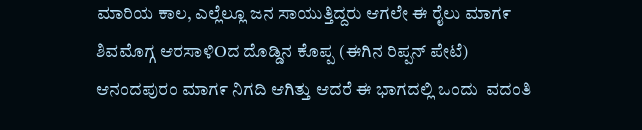ಮಾರಿಯ ಕಾಲ, ಎಲ್ಲೆಲ್ಲೂ ಜನ ಸಾಯುತ್ತಿದ್ದರು ಆಗಲೇ ಈ ರೈಲು ಮಾಗ೯ ಶಿವಮೊಗ್ಗ ಆರಸಾಳಿOದ ದೊಡ್ಡಿನ ಕೊಪ್ಪ (ಈಗಿನ ರಿಪ್ಪನ್ ಪೇಟೆ) ಆನಂದಪುರಂ ಮಾಗ೯ ನಿಗದಿ ಆಗಿತ್ತು ಆದರೆ ಈ ಭಾಗದಲ್ಲಿ ಒಂದು  ವದಂತಿ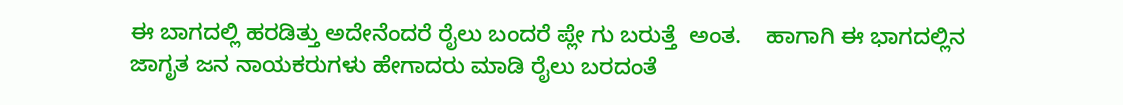ಈ ಬಾಗದಲ್ಲಿ ಹರಡಿತ್ತು ಅದೇನೆಂದರೆ ರೈಲು ಬಂದರೆ ಪ್ಲೇ ಗು ಬರುತ್ತೆ  ಅಂತ.    ಹಾಗಾಗಿ ಈ ಭಾಗದಲ್ಲಿನ ಜಾಗೃತ ಜನ ನಾಯಕರುಗಳು ಹೇಗಾದರು ಮಾಡಿ ರೈಲು ಬರದಂತೆ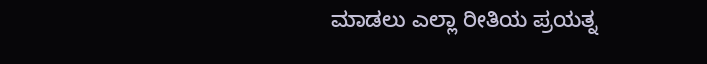ಮಾಡಲು ಎಲ್ಲಾ ರೀತಿಯ ಪ್ರಯತ್ನ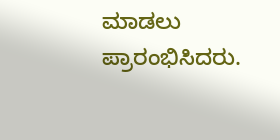ಮಾಡಲು ಪ್ರಾರಂಭಿಸಿದರು.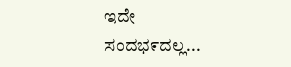ಇದೇ ಸಂದಭ೯ದಲ್ಲ...